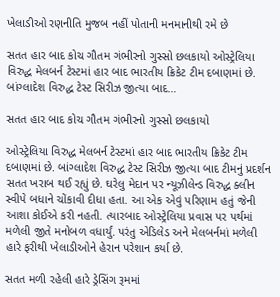ખેલાડીઓ રણનીતિ મુજબ નહીં પોતાની મનમાનીથી રમે છે

સતત હાર બાદ કોચ ગૌતમ ગંભીરનો ગુસ્સો છલકાયો ઓસ્ટ્રેલિયા વિરુદ્ધ મેલબર્ન ટેસ્ટમાં હાર બાદ ભારતીય ક્રિકેટ ટીમ દબાણમાં છે. બાંગ્લાદેશ વિરુદ્ધ ટેસ્ટ સિરીઝ જીત્યા બાદ…

સતત હાર બાદ કોચ ગૌતમ ગંભીરનો ગુસ્સો છલકાયો

ઓસ્ટ્રેલિયા વિરુદ્ધ મેલબર્ન ટેસ્ટમાં હાર બાદ ભારતીય ક્રિકેટ ટીમ દબાણમાં છે. બાંગ્લાદેશ વિરુદ્ધ ટેસ્ટ સિરીઝ જીત્યા બાદ ટીમનું પ્રદર્શન સતત ખરાબ થઈ રહ્યું છે. ઘરેલુ મેદાન પર ન્યૂઝીલેન્ડ વિરુદ્ધ ક્લીન સ્વીપે બધાને ચોંકાવી દીધા હતા. આ એક એવું પરિણામ હતું જેની આશા કોઈએ કરી નહતી. ત્યારબાદ ઓસ્ટ્રેલિયા પ્રવાસ પર પર્થમાં મળેલી જીતે મનોબળ વધાર્યું. પરંતુ એડિલેડ અને મેલબર્નમાં મળેલી હારે ફરીથી ખેલાડીઓને હેરાન પરેશાન કર્યા છે.

સતત મળી રહેલી હારે ડ્રેસિંગ રૂમમાં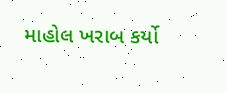માહોલ ખરાબ કર્યો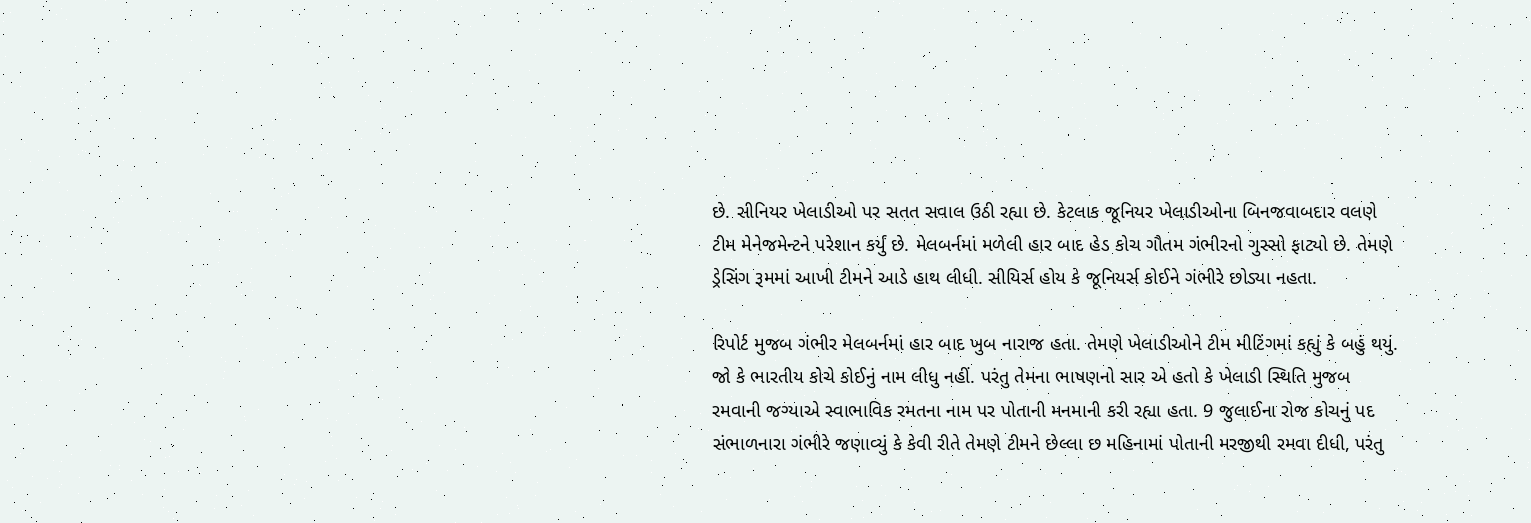છે. સીનિયર ખેલાડીઓ પર સતત સવાલ ઉઠી રહ્યા છે. કેટલાક જૂનિયર ખેલાડીઓના બિનજવાબદાર વલણે ટીમ મેનેજમેન્ટને પરેશાન કર્યું છે. મેલબર્નમાં મળેલી હાર બાદ હેડ કોચ ગૌતમ ગંભીરનો ગુસ્સો ફાટ્યો છે. તેમણે ડ્રેસિંગ રૂમમાં આખી ટીમને આડે હાથ લીધી. સીયિર્સ હોય કે જૂનિયર્સ કોઈને ગંભીરે છોડ્યા નહતા.

રિપોર્ટ મુજબ ગંભીર મેલબર્નમાં હાર બાદ ખુબ નારાજ હતા. તેમણે ખેલાડીઓને ટીમ મીટિંગમાં કહ્યું કે બહું થયું. જો કે ભારતીય કોચે કોઈનું નામ લીધુ નહીં. પરંતુ તેમના ભાષણનો સાર એ હતો કે ખેલાડી સ્થિતિ મુજબ રમવાની જગ્યાએ સ્વાભાવિક રમતના નામ પર પોતાની મનમાની કરી રહ્યા હતા. 9 જુલાઈના રોજ કોચનું પદ સંભાળનારા ગંભીરે જણાવ્યું કે કેવી રીતે તેમણે ટીમને છેલ્લા છ મહિનામાં પોતાની મરજીથી રમવા દીધી, પરંતુ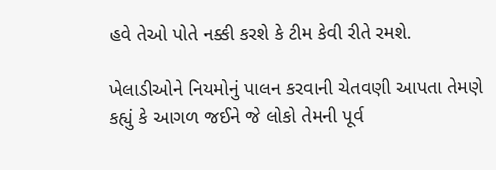હવે તેઓ પોતે નક્કી કરશે કે ટીમ કેવી રીતે રમશે.

ખેલાડીઓને નિયમોનું પાલન કરવાની ચેતવણી આપતા તેમણે કહ્યું કે આગળ જઈને જે લોકો તેમની પૂર્વ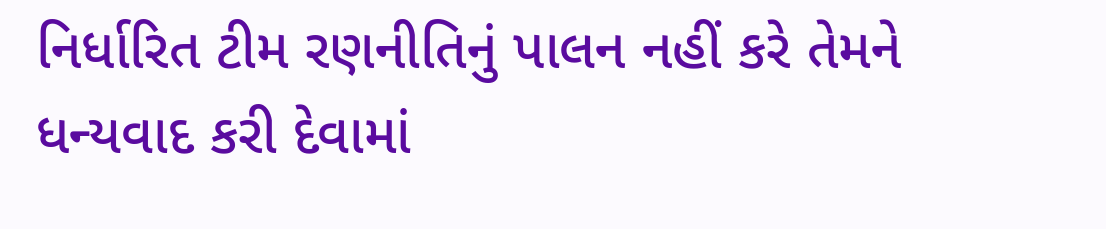નિર્ધારિત ટીમ રણનીતિનું પાલન નહીં કરે તેમને ધન્યવાદ કરી દેવામાં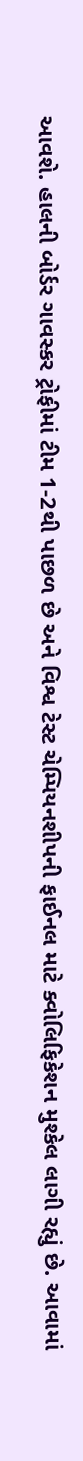આવશે. હાલની બોર્ડર ગાવસ્કર ટ્રોફીમાં ટીમ 1-2થી પાછળ છે અને વિશ્વ ટેસ્ટ ચેમ્પિયનશીપની ફાઈનલ માટે ક્વોલિફિકેશન મુશ્કેલ લાગી રહ્યું છે. આવામાં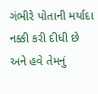ગંભીરે પોતાની મર્યાદા નક્કી કરી દીધી છે અને હવે તેમનું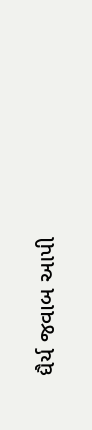ધૈર્ય જવાબ આપી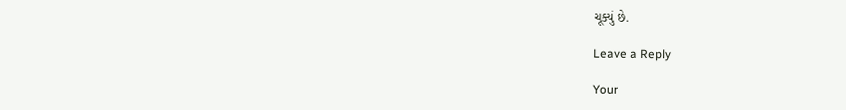ચૂક્યું છે.

Leave a Reply

Your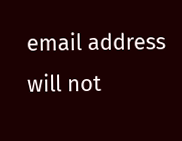email address will not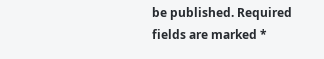be published. Required fields are marked *